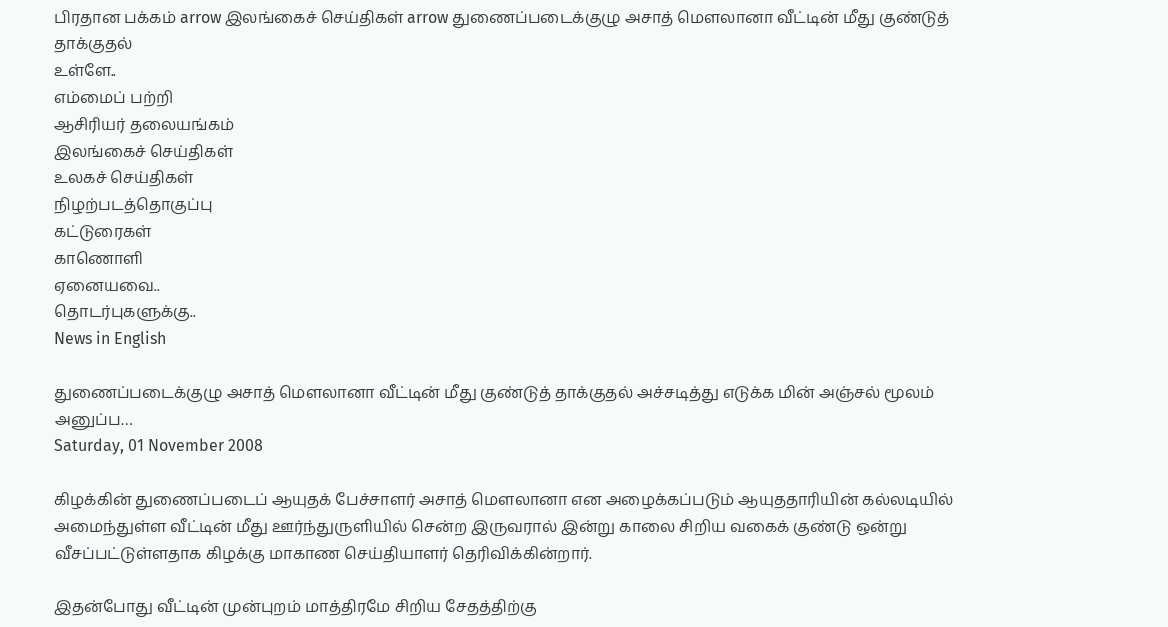பிரதான பக்கம் arrow இலங்கைச் செய்திகள் arrow துணைப்படைக்குழு அசாத் மௌலானா வீட்டின் மீது குண்டுத் தாக்குதல்
உள்ளே..
எம்மைப் பற்றி
ஆசிரியர் தலையங்கம்
இலங்கைச் செய்திகள்
உலகச் செய்திகள்
நிழற்படத்தொகுப்பு
கட்டுரைகள்
காணொளி
ஏனையவை..
தொடர்புகளுக்கு..
News in English

துணைப்படைக்குழு அசாத் மௌலானா வீட்டின் மீது குண்டுத் தாக்குதல் அச்சடித்து எடுக்க மின் அஞ்சல் மூலம் அனுப்ப…
Saturday, 01 November 2008

கிழக்கின் துணைப்படைப் ஆயுதக் பேச்சாளர் அசாத் மௌலானா என அழைக்கப்படும் ஆயுததாரியின் கல்லடியில் அமைந்துள்ள வீட்டின் மீது ஊர்ந்துருளியில் சென்ற இருவரால் இன்று காலை சிறிய வகைக் குண்டு ஒன்று வீசப்பட்டுள்ளதாக கிழக்கு மாகாண செய்தியாளர் தெரிவிக்கின்றார்.

இதன்போது வீட்டின் முன்புறம் மாத்திரமே சிறிய சேதத்திற்கு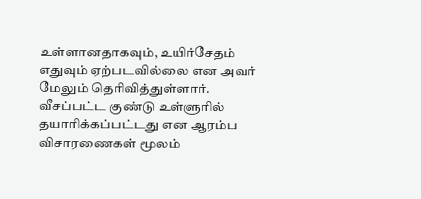உள்ளானதாகவும், உயிர்சேதம் எதுவும் ஏற்படவில்லை என அவர் மேலும் தெரிவித்துள்ளார்.
வீசப்பட்ட குண்டு உள்ளுரில் தயாரிக்கப்பட்டது என ஆரம்ப  விசாரணைகள் மூலம்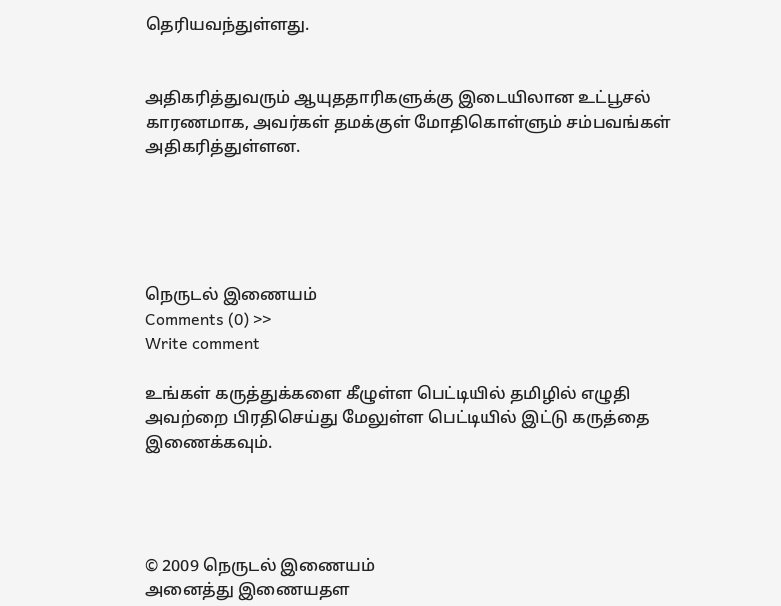தெரியவந்துள்ளது.


அதிகரித்துவரும் ஆயுததாரிகளுக்கு இடையிலான உட்பூசல் காரணமாக, அவர்கள் தமக்குள் மோதிகொள்ளும் சம்பவங்கள் அதிகரித்துள்ளன.





நெருடல் இணையம்
Comments (0) >>
Write comment

உங்கள் கருத்துக்களை கீழுள்ள பெட்டியில் தமிழில் எழுதி அவற்றை பிரதிசெய்து மேலுள்ள பெட்டியில் இட்டு கருத்தை இணைக்கவும்.




© 2009 நெருடல் இணையம்
அனைத்து இணையதள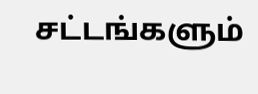சட்டங்களும்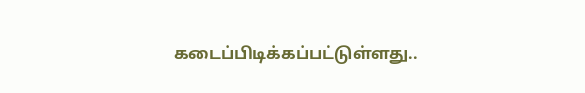கடைப்பிடிக்கப்பட்டுள்ளது..